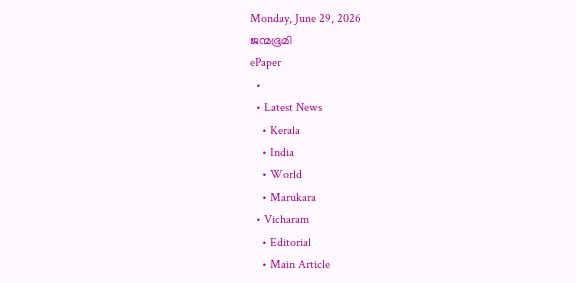Monday, June 29, 2026
ജന്മഭൂമി
ePaper
  •
  • Latest News
    • Kerala
    • India
    • World
    • Marukara
  • Vicharam
    • Editorial
    • Main Article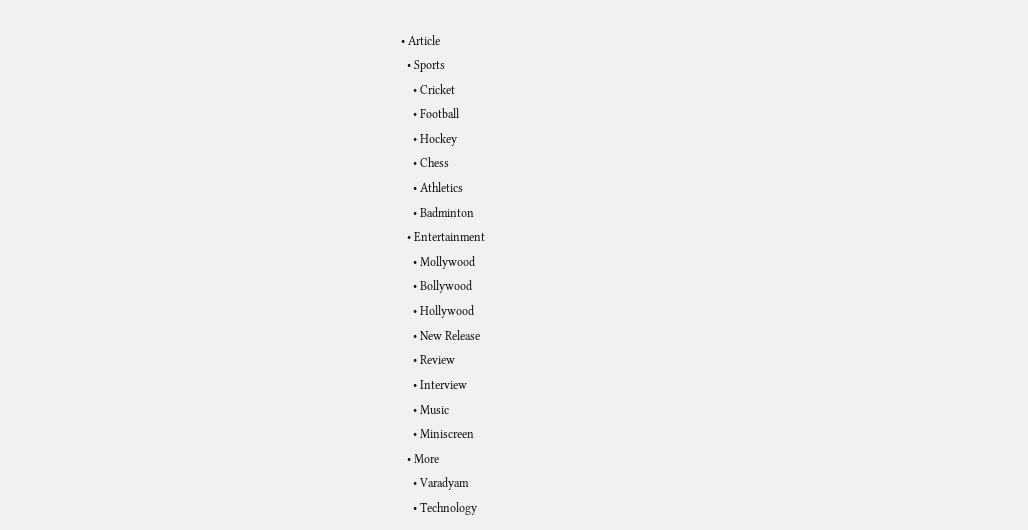• Article
  • Sports
    • Cricket
    • Football
    • Hockey
    • Chess
    • Athletics
    • Badminton
  • Entertainment
    • Mollywood
    • Bollywood
    • Hollywood
    • New Release
    • Review
    • Interview
    • Music
    • Miniscreen
  • More
    • Varadyam
    • Technology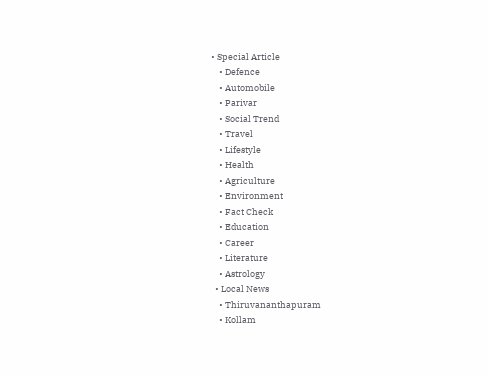• Special Article
    • Defence
    • Automobile
    • Parivar
    • Social Trend
    • Travel
    • Lifestyle
    • Health
    • Agriculture
    • Environment
    • Fact Check
    • Education
    • Career
    • Literature
    • Astrology
  • Local News
    • Thiruvananthapuram
    • Kollam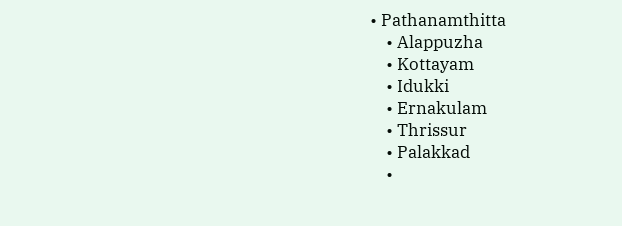• Pathanamthitta
    • Alappuzha
    • Kottayam
    • Idukki
    • Ernakulam
    • Thrissur
    • Palakkad
    •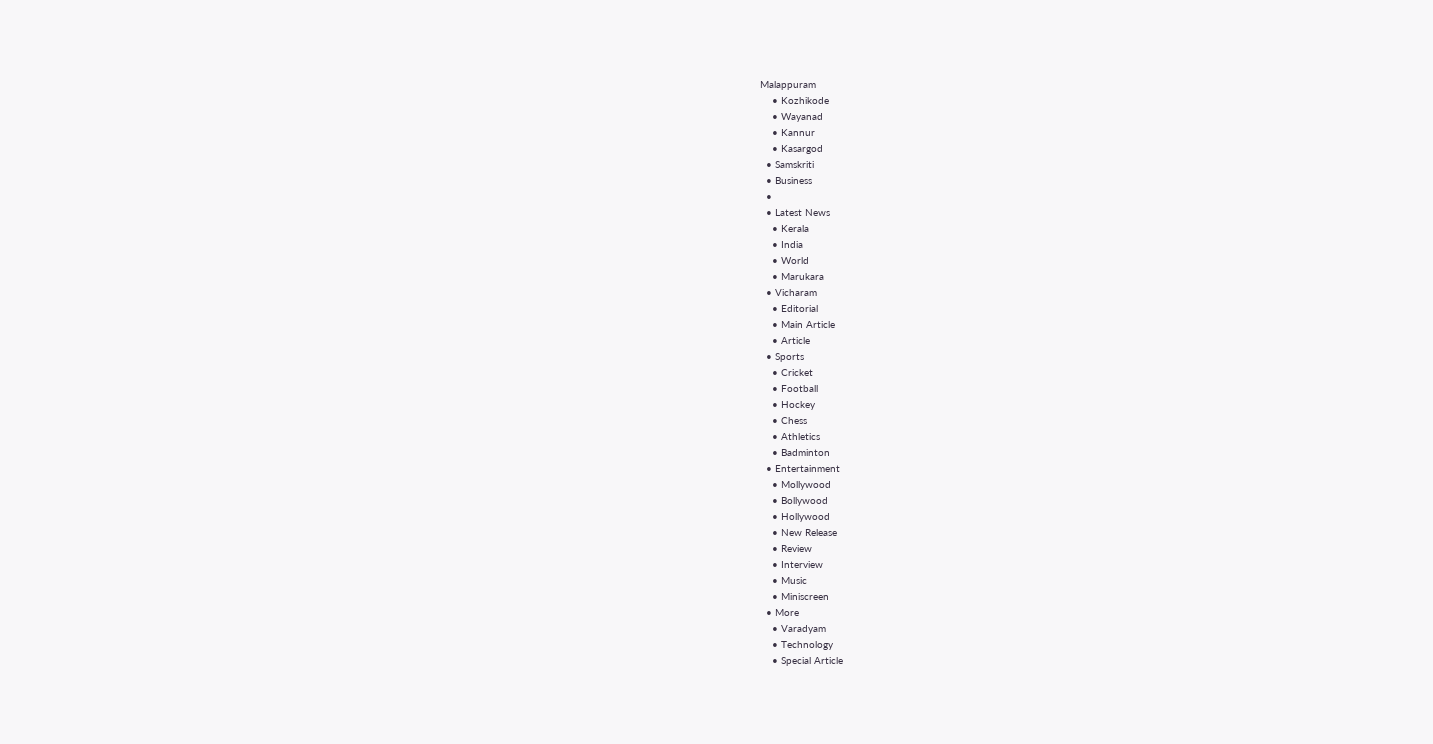Malappuram
    • Kozhikode
    • Wayanad
    • Kannur
    • Kasargod
  • Samskriti
  • Business
  •
  • Latest News
    • Kerala
    • India
    • World
    • Marukara
  • Vicharam
    • Editorial
    • Main Article
    • Article
  • Sports
    • Cricket
    • Football
    • Hockey
    • Chess
    • Athletics
    • Badminton
  • Entertainment
    • Mollywood
    • Bollywood
    • Hollywood
    • New Release
    • Review
    • Interview
    • Music
    • Miniscreen
  • More
    • Varadyam
    • Technology
    • Special Article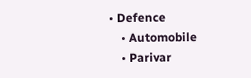• Defence
    • Automobile
    • Parivar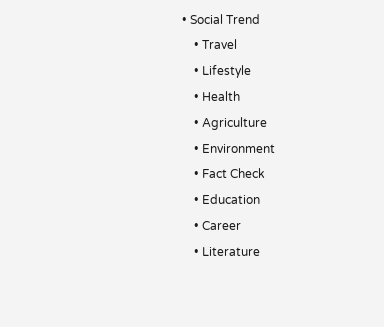• Social Trend
    • Travel
    • Lifestyle
    • Health
    • Agriculture
    • Environment
    • Fact Check
    • Education
    • Career
    • Literature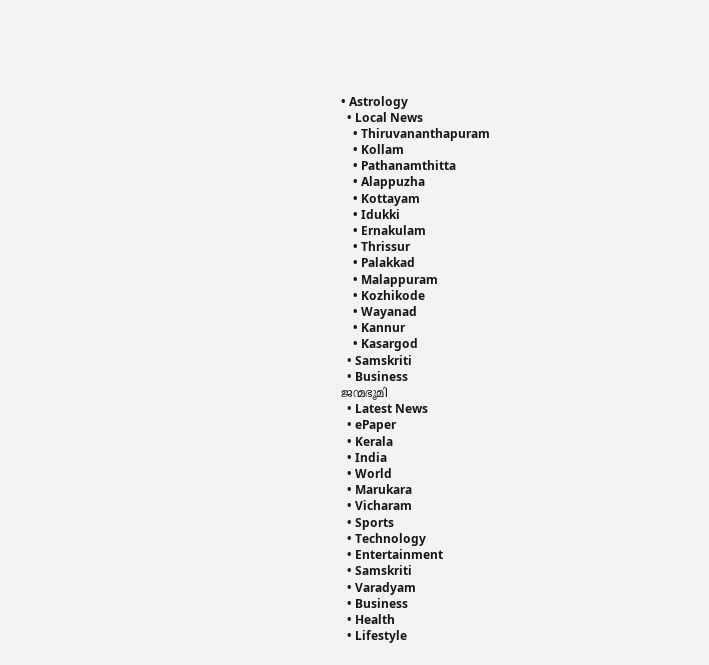• Astrology
  • Local News
    • Thiruvananthapuram
    • Kollam
    • Pathanamthitta
    • Alappuzha
    • Kottayam
    • Idukki
    • Ernakulam
    • Thrissur
    • Palakkad
    • Malappuram
    • Kozhikode
    • Wayanad
    • Kannur
    • Kasargod
  • Samskriti
  • Business
ജന്മഭൂമി
  • Latest News
  • ePaper
  • Kerala
  • India
  • World
  • Marukara
  • Vicharam
  • Sports
  • Technology
  • Entertainment
  • Samskriti
  • Varadyam
  • Business
  • Health
  • Lifestyle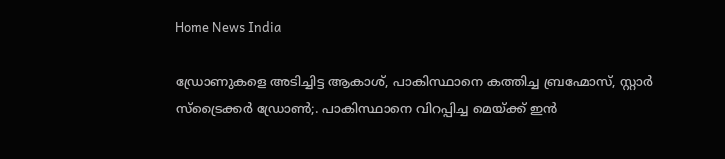Home News India

ഡ്രോണുകളെ അടിച്ചിട്ട ആകാശ്, പാകിസ്ഥാനെ കത്തിച്ച ബ്രഹ്മോസ്, സ്റ്റാര്‍ സ്ട്രൈക്കര്‍ ഡ്രോണ്‍;. പാകിസ്ഥാനെ വിറപ്പിച്ച മെയ്‌ക്ക് ഇന്‍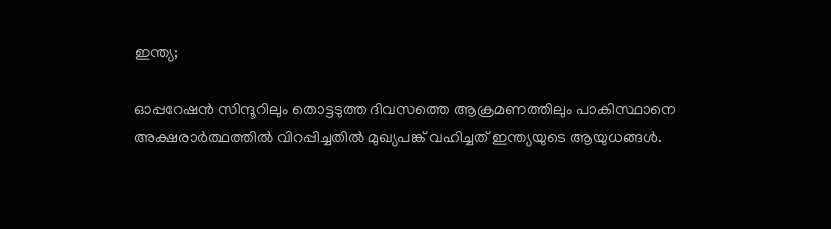ഇന്ത്യ;

ഓപ്പറേഷന്‍ സിന്ദൂറിലും തൊട്ടടുത്ത ദിവസത്തെ ആക്രമണത്തിലും പാകിസ്ഥാനെ അക്ഷരാര്‍ത്ഥത്തില്‍ വിറപ്പിച്ചതില്‍ മുഖ്യപങ്ക് വഹിച്ചത് ഇന്ത്യയുടെ ആയുധങ്ങള്‍.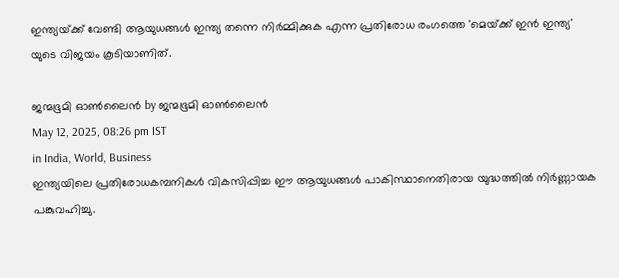ഇന്ത്യയ്‌ക്ക് വേണ്ടി ആയുധങ്ങള്‍ ഇന്ത്യ തന്നെ നിര്‍മ്മിക്കുക എന്ന പ്രതിരോധ രംഗത്തെ 'മെയ്‌ക്ക് ഇന്‍ ഇന്ത്യ' യുടെ വിജയം കൂടിയാണിത്.

ജന്മഭൂമി ഓണ്‍ലൈന്‍ by ജന്മഭൂമി ഓണ്‍ലൈന്‍
May 12, 2025, 08:26 pm IST
in India, World, Business
ഇന്ത്യയിലെ പ്രതിരോധകമ്പനികള്‍ വികസിപ്പിച്ച ഈ ആയുധങ്ങള്‍ പാകിസ്ഥാനെതിരായ യുദ്ധത്തില്‍ നിര്‍ണ്ണായക പങ്കുവഹിച്ചു.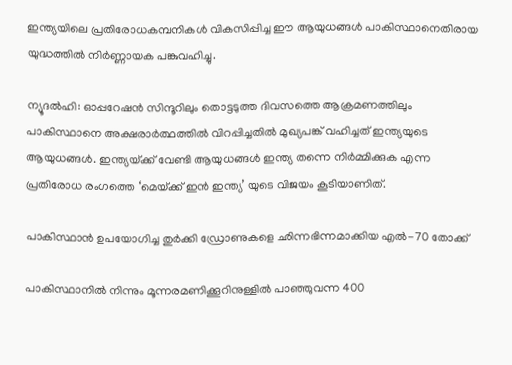ഇന്ത്യയിലെ പ്രതിരോധകമ്പനികള്‍ വികസിപ്പിച്ച ഈ ആയുധങ്ങള്‍ പാകിസ്ഥാനെതിരായ യുദ്ധത്തില്‍ നിര്‍ണ്ണായക പങ്കുവഹിച്ചു.

ന്യൂദല്‍ഹി: ഓപ്പറേഷന്‍ സിന്ദൂറിലും തൊട്ടടുത്ത ദിവസത്തെ ആക്രമണത്തിലും പാകിസ്ഥാനെ അക്ഷരാര്‍ത്ഥത്തില്‍ വിറപ്പിച്ചതില്‍ മുഖ്യപങ്ക് വഹിച്ചത് ഇന്ത്യയുടെ ആയുധങ്ങള്‍. ഇന്ത്യയ്‌ക്ക് വേണ്ടി ആയുധങ്ങള്‍ ഇന്ത്യ തന്നെ നിര്‍മ്മിക്കുക എന്ന പ്രതിരോധ രംഗത്തെ ‘മെയ്‌ക്ക് ഇന്‍ ഇന്ത്യ’ യുടെ വിജയം കൂടിയാണിത്.

പാകിസ്ഥാന്‍ ഉപയോഗിച്ച തുര്‍ക്കി ഡ്രോണുകളെ ഛിന്നഭിന്നമാക്കിയ എല്‍-70 തോക്ക്

പാകിസ്ഥാനില്‍ നിന്നും മൂന്നരമണിക്കൂറിനുള്ളില്‍ പാഞ്ഞുവന്ന 400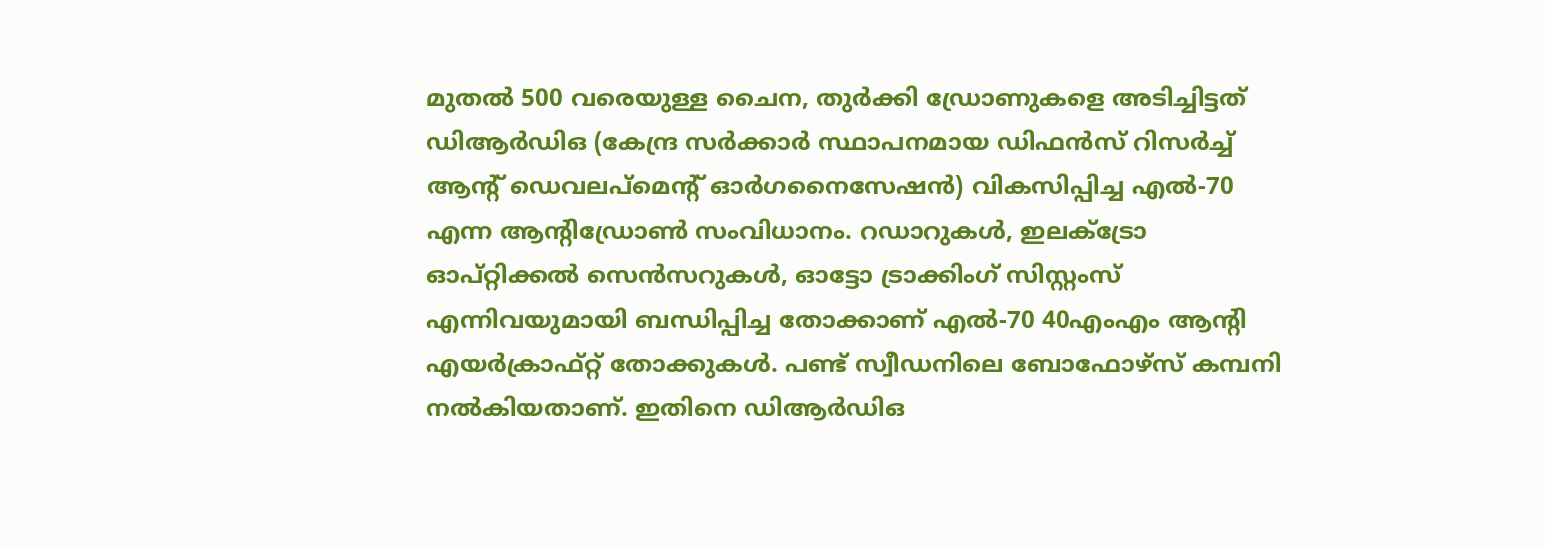മുതല്‍ 500 വരെയുള്ള ചൈന, തുര്‍ക്കി ഡ്രോണുകളെ അടിച്ചിട്ടത് ഡിആര്‍ഡിഒ (കേന്ദ്ര സര്‍ക്കാര്‍ സ്ഥാപനമായ ഡിഫന്‍സ് റിസര്‍ച്ച് ആന്‍റ് ഡെവലപ്മെന്‍റ് ഓര്‍ഗനൈസേഷന്‍) വികസിപ്പിച്ച എല്‍-70 എന്ന ആന്‍റിഡ്രോണ്‍ സംവിധാനം. റഡാറുകള്‍, ഇലക്ട്രോ ഓപ്റ്റിക്കല്‍ സെന്‍സറുകള്‍, ഓട്ടോ ട്രാക്കിംഗ് സിസ്റ്റംസ് എന്നിവയുമായി ബന്ധിപ്പിച്ച തോക്കാണ് എല്‍-70 40എംഎം ആന്‍റി എയര്‍ക്രാഫ്റ്റ് തോക്കുകള്‍. പണ്ട് സ്വീഡനിലെ ബോഫോഴ്സ് കമ്പനി നല്‍കിയതാണ്. ഇതിനെ ഡിആര്‍ഡിഒ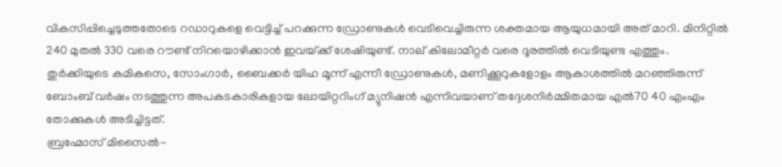വികസിപ്പിച്ചെടുത്തതോടെ റഡാറുകളെ വെട്ടിച്ച് പറക്കുന്ന ഡ്രോണുകള്‍ വെടിവെച്ചിരുന്ന ശക്തമായ ആയുധമായി അത് മാറി. മിനിറ്റില്‍ 240 മുതല്‍ 330 വരെ റൗണ്ട് നിറയൊഴിക്കാന്‍ ഇവയ്‌ക്ക് ശേഷിയുണ്ട്. നാല് കിലോമീറ്റര്‍ വരെ ദൂരത്തില്‍ വെടിയുണ്ട എത്തും. തുര്‍ക്കിയുടെ കമികസെ, സോംഗാര്‍, ബൈക്കര്‍ യിഹ മൂന്ന് എന്നീ ഡ്രോണുകള്‍, മണിക്കൂറുകളോളം ആകാശത്തില്‍ മറഞ്ഞിരുന്ന് ബോംബ് വര്‍ഷം നടത്തുന്ന‍ അപകടകാരികളായ ലോയിറ്ററിംഗ് മ്യുനിഷന്‍ എന്നിവയാണ് തദ്ദേശനിര്‍മ്മിതമായ എല്‍70 40 എംഎം തോക്കുകള്‍ അടിച്ചിട്ടത്.
ബ്രഹ്മോസ് മിസൈല്‍-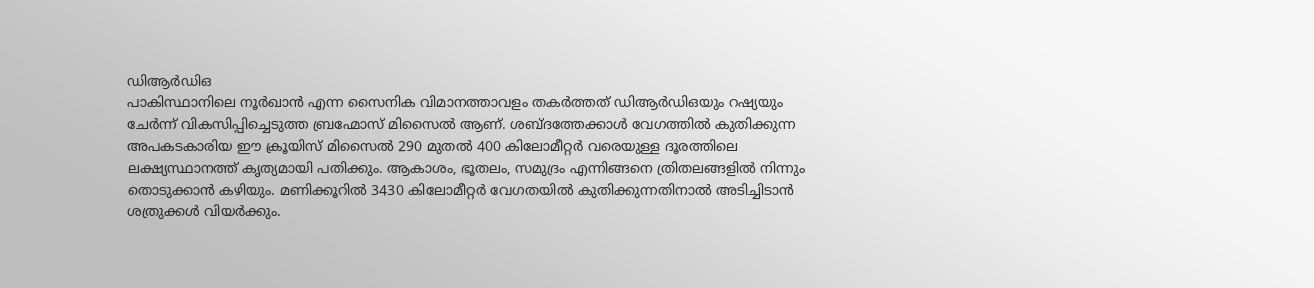ഡിആര്‍ഡിഒ
പാകിസ്ഥാനിലെ നൂര്‍ഖാന്‍ എന്ന സൈനിക വിമാനത്താവളം തകര്‍ത്തത് ഡിആര്‍ഡിഒയും റഷ്യയും ചേര്‍ന്ന് വികസിപ്പിച്ചെടുത്ത ബ്രഹ്മോസ് മിസൈല്‍ ആണ്. ശബ്ദത്തേക്കാള്‍ വേഗത്തില്‍ കുതിക്കുന്ന അപകടകാരിയ ഈ ക്രൂയിസ് മിസൈല്‍ 290 മുതല്‍ 400 കിലോമീറ്റർ വരെയുള്ള ദൂരത്തിലെ ലക്ഷ്യസ്ഥാനത്ത് കൃത്യമായി പതിക്കും. ആകാശം, ഭൂതലം, സമുദ്രം എന്നിങ്ങനെ ത്രിതലങ്ങളില്‍ നിന്നും തൊടുക്കാന്‍ കഴിയും. മണിക്കൂറില്‍ 3430 കിലോമീറ്റര്‍ വേഗതയില്‍ കുതിക്കുന്നതിനാല്‍ അടിച്ചിടാന്‍ ശത്രുക്കള്‍ വിയര്‍ക്കും.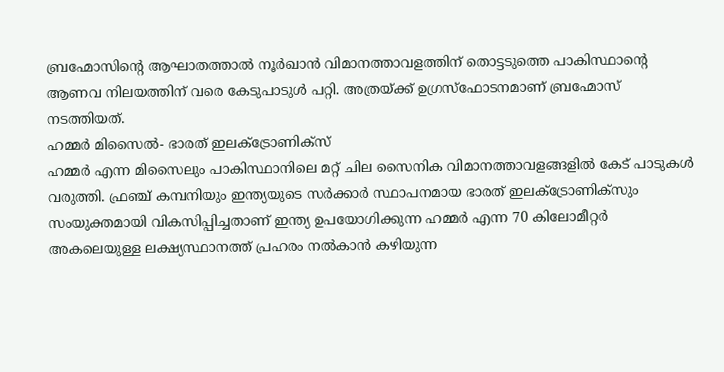ബ്രഹ്മോസിന്റെ ആഘാതത്താല്‍ നൂര്‍ഖാന്‍ വിമാനത്താവളത്തിന് തൊട്ടടുത്തെ പാകിസ്ഥാന്റെ ആണവ നിലയത്തിന് വരെ കേടുപാടുള്‍ പറ്റി. അത്രയ്‌ക്ക് ഉഗ്രസ്ഫോടനമാണ് ബ്രഹ്മോസ് നടത്തിയത്.
ഹമ്മര്‍ മിസൈല്‍- ഭാരത് ഇലക്ട്രോണിക്സ്
ഹമ്മര്‍ എന്ന മിസൈലും പാകിസ്ഥാനിലെ മറ്റ് ചില സൈനിക വിമാനത്താവളങ്ങളില്‍ കേട് പാടുകള്‍ വരുത്തി. ഫ്രഞ്ച് കമ്പനിയും ഇന്ത്യയുടെ സര്‍ക്കാര്‍ സ്ഥാപനമായ ഭാരത് ഇലക്ട്രോണിക്സും സംയുക്തമായി വികസിപ്പിച്ചതാണ് ഇന്ത്യ ഉപയോഗിക്കുന്ന ഹമ്മര്‍ എന്ന 70 കിലോമീറ്റര്‍ അകലെയുള്ള ലക്ഷ്യസ്ഥാനത്ത് പ്രഹരം നല്‍കാന്‍ കഴിയുന്ന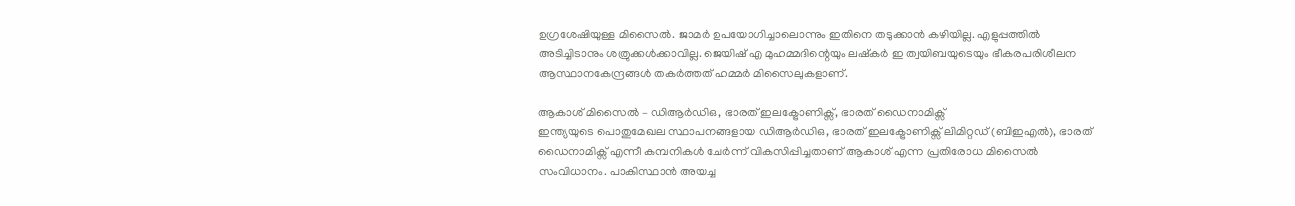ഉഗ്രശേഷിയുള്ള മിസൈല്‍. ജാമര്‍ ഉപയോഗിച്ചാലൊന്നും ഇതിനെ തടുക്കാന്‍ കഴിയില്ല. എളുപ്പത്തില്‍ അടിച്ചിടാനും ശത്രുക്കള്‍ക്കാവില്ല. ജെയിഷ് എ മുഹമ്മദിന്റെയും ലഷ്കര്‍ ഇ ത്വയിബയുടെയും ഭീകരപരിശീലന ആസ്ഥാനകേന്ദ്രങ്ങള്‍ തകര്‍ത്തത് ഹമ്മര്‍ മിസൈലുകളാണ്.

ആകാശ് മിസൈല്‍ – ഡിആര്‍ഡിഒ, ഭാരത് ഇലക്ട്രോണിക്സ്, ഭാരത് ഡൈനാമിക്സ്
ഇന്ത്യയുടെ പൊതുമേഖല സ്ഥാപനങ്ങളായ ഡിആര്‍ഡിഒ, ഭാരത് ഇലക്ട്രോണിക്സ് ലിമിറ്റഡ് (ബിഇഎല്‍), ഭാരത് ഡൈനാമിക്സ് എന്നീ കമ്പനികള്‍ ചേര്‍ന്ന് വികസിപ്പിച്ചതാണ് ആകാശ് എന്ന പ്രതിരോധ മിസൈല്‍ സംവിധാനം. പാകിസ്ഥാന്‍ അയച്ച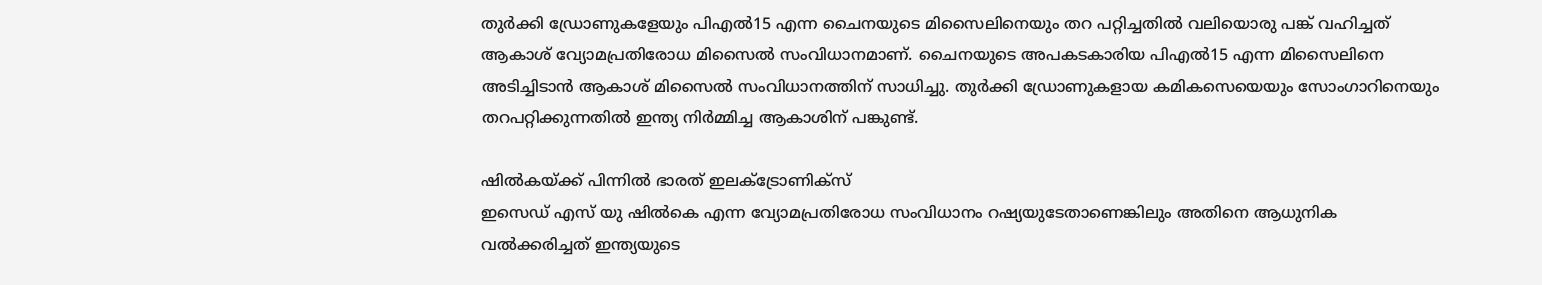തുര്‍ക്കി ഡ്രോണുകളേയും പിഎല്‍15 എന്ന ചൈനയുടെ മിസൈലിനെയും തറ പറ്റിച്ചതില്‍ വലിയൊരു പങ്ക് വഹിച്ചത് ആകാശ് വ്യോമപ്രതിരോധ മിസൈല്‍ സംവിധാനമാണ്. ചൈനയുടെ അപകടകാരിയ പിഎല്‍15 എന്ന മിസൈലിനെ അടിച്ചിടാന്‍ ആകാശ് മിസൈല്‍ സംവിധാനത്തിന് സാധിച്ചു. തുര്‍ക്കി ഡ്രോണുകളായ കമികസെയെയും സോംഗാറിനെയും തറപറ്റിക്കുന്നതില്‍ ഇന്ത്യ നിര്‍മ്മിച്ച ആകാശിന് പങ്കുണ്ട്.

ഷില്‍കയ്‌ക്ക് പിന്നില്‍ ഭാരത് ഇലക്ട്രോണിക്സ്
ഇസെഡ് എസ് യു ഷില്‍കെ എന്ന വ്യോമപ്രതിരോധ സംവിധാനം റഷ്യയുടേതാണെങ്കിലും അതിനെ ആധുനിക വല്‍ക്കരിച്ചത് ഇന്ത്യയുടെ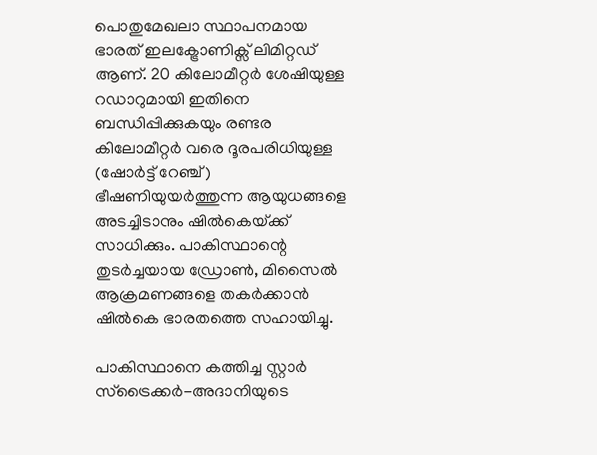പൊതുമേഖലാ സ്ഥാപനമായ ഭാരത് ഇലക്ട്രോണിക്സ് ലിമിറ്റഡ് ആണ്. 20 കിലോമീറ്റര്‍ ശേഷിയുള്ള റഡാറുമായി ഇതിനെ ബന്ധിപ്പിക്കുകയും രണ്ടര കിലോമീറ്റര്‍ വരെ ദൂരപരിധിയുള്ള (ഷോര്‍ട്ട് റേഞ്ച്) ഭീഷണിയുയര്‍ത്തുന്ന ആയുധങ്ങളെ അടച്ചിടാനും ഷില്‍കെയ്‌ക്ക് സാധിക്കും. പാകിസ്ഥാന്റെ തുടര്‍ച്ചയായ ഡ്രോണ്‍, മിസൈല്‍ ആക്രമണങ്ങളെ തകര്‍ക്കാന്‍ ഷില്‍കെ ഭാരതത്തെ സഹായിച്ചു.

പാകിസ്ഥാനെ കത്തിച്ച സ്റ്റാര്‍ സ്ട്രൈക്കര്‍-അദാനിയുടെ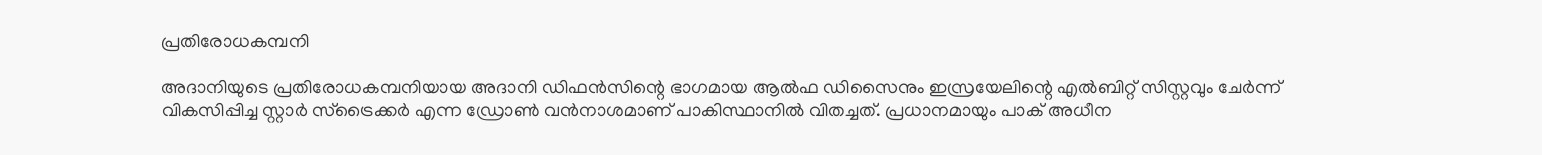പ്രതിരോധകമ്പനി

അദാനിയുടെ പ്രതിരോധകമ്പനിയായ അദാനി ഡിഫന്‍സിന്റെ ഭാഗമായ ആല്‍ഫ ഡിസൈനും ഇസ്രയേലിന്റെ എല്‍ബിറ്റ് സിസ്റ്റവും ചേര്‍ന്ന് വികസിപ്പിച്ച സ്റ്റാര്‍ സ്ട്രൈക്കര്‍ എന്ന ഡ്രോണ്‍ വന്‍നാശമാണ് പാകിസ്ഥാനില്‍ വിതച്ചത്. പ്രധാനമായും പാക് അധീന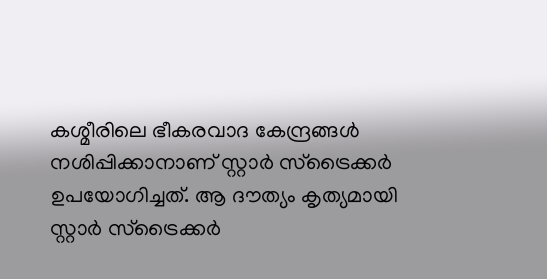കശ്മീരിലെ ഭീകരവാദ കേന്ദ്രങ്ങള്‍ നശിപ്പിക്കാനാണ് സ്റ്റാര്‍ സ്ട്രൈക്കര്‍ ഉപയോഗിച്ചത്. ആ ദൗത്യം കൃത്യമായി സ്റ്റാര്‍ സ്ട്രൈക്കര്‍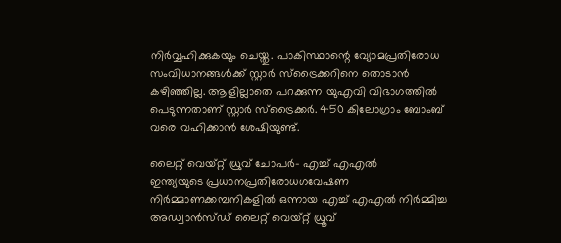നിര്‍വ്വഹിക്കുകയും ചെയ്തു. പാകിസ്ഥാന്റെ വ്യോമപ്രതിരോധ സംവിധാനങ്ങള്‍ക്ക് സ്റ്റാര്‍ സ്ട്രൈക്കറിനെ തൊടാന്‍ കഴിഞ്ഞില്ല. ആളില്ലാതെ പറക്കുന്ന യുഎവി വിഭാഗത്തില്‍ പെടുന്നതാണ് സ്റ്റാര്‍ സ്ട്രൈക്കര്‍. 450 കിലോഗ്രാം ബോംബ് വരെ വഹിക്കാന്‍ ശേഷിയുണ്ട്.

ലൈറ്റ് വെയ്റ്റ് ധ്രുവ് ചോപര്‍- എച്ച് എഎല്‍
ഇന്ത്യയുടെ പ്രധാനപ്രതിരോധഗവേഷണ നിര്‍മ്മാണക്കമ്പനികളില്‍ ഒന്നായ എച്ച് എഎല്‍ നിര്‍മ്മിച്ച അഡ്വാന്‍സ്ഡ് ലൈറ്റ് വെയ്റ്റ് ധ്രൂവ്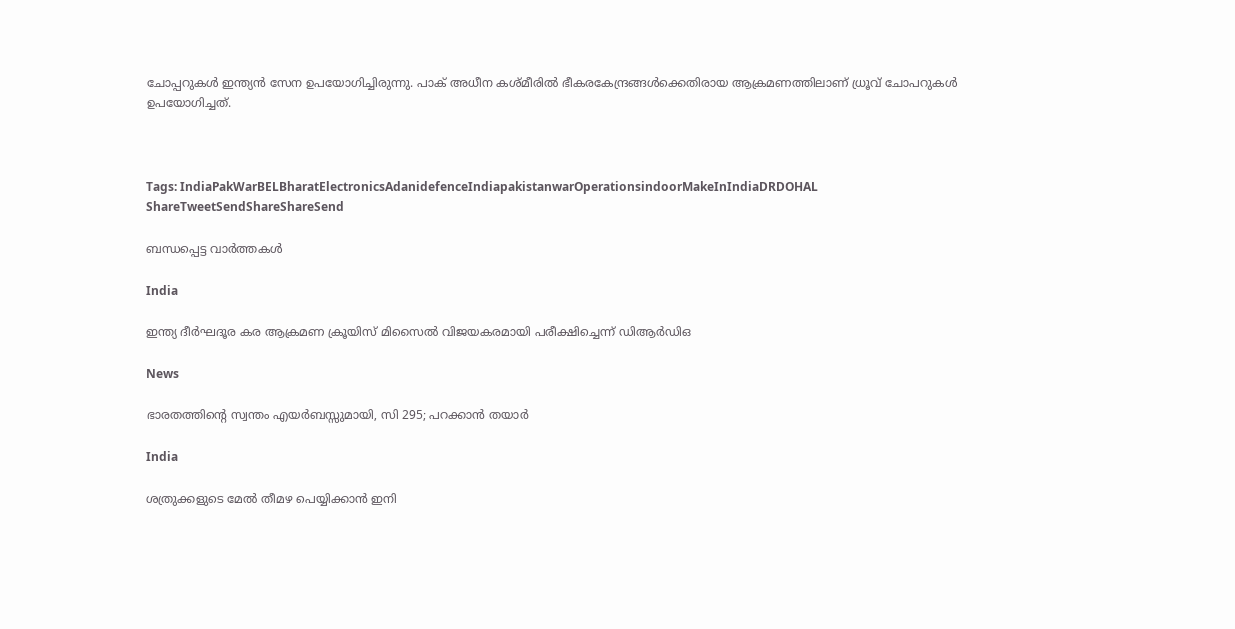ചോപ്പറുകള്‍ ഇന്ത്യന്‍ സേന ഉപയോഗിച്ചിരുന്നു. പാക് അധീന കശ്മീരില്‍ ഭീകരകേന്ദ്രങ്ങള്‍ക്കെതിരായ ആക്രമണത്തിലാണ് ധ്രൂവ് ചോപറുകള്‍ ഉപയോഗിച്ചത്.



Tags: IndiaPakWarBELBharatElectronicsAdanidefenceIndiapakistanwarOperationsindoorMakeInIndiaDRDOHAL
ShareTweetSendShareShareSend

ബന്ധപ്പെട്ട വാര്‍ത്തകള്‍

India

ഇന്ത്യ ദീർഘദൂര കര ആക്രമണ ക്രൂയിസ് മിസൈൽ വിജയകരമായി പരീക്ഷിച്ചെന്ന് ഡിആർഡിഒ

News

ഭാരതത്തിന്റെ സ്വന്തം എയർബസ്സുമായി, സി 295; പറക്കാൻ തയാർ

India

ശത്രുക്കളുടെ മേൽ തീമഴ പെയ്യിക്കാൻ ഇനി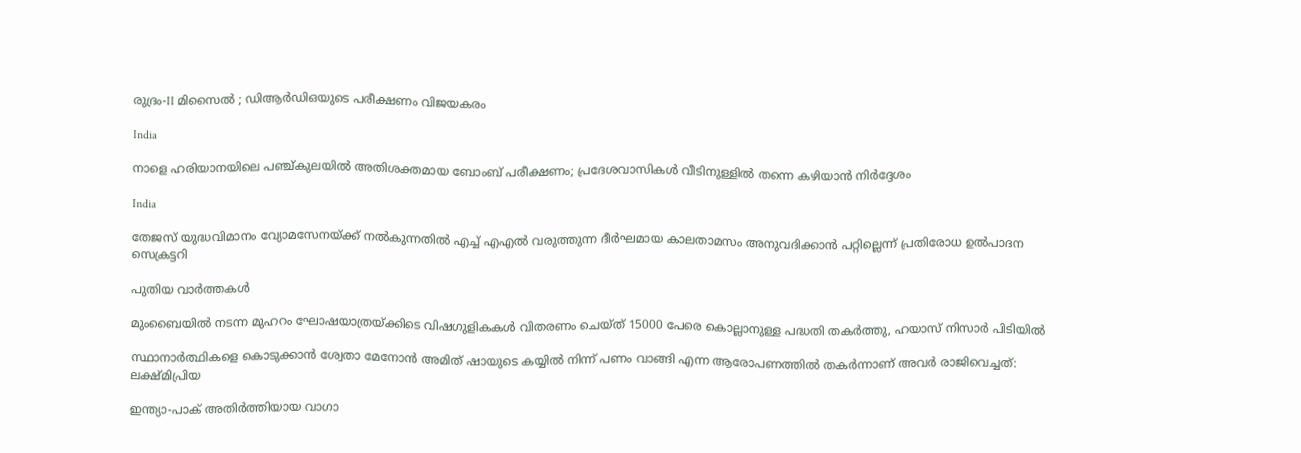രുദ്രം-II മിസൈൽ ; ഡിആർഡിഒയുടെ പരീക്ഷണം വിജയകരം

India

നാളെ ഹരിയാനയിലെ പഞ്ച്കുലയിൽ അതിശക്തമായ ബോംബ് പരീക്ഷണം; പ്രദേശവാസികൾ വീടിനുള്ളിൽ തന്നെ കഴിയാൻ നിർദ്ദേശം

India

തേജസ് യുദ്ധവിമാനം വ്യോമസേനയ്‌ക്ക് നല്‍കുന്നതില്‍ എച്ച് എഎല്‍ വരുത്തുന്ന ദീര്‍ഘമായ കാലതാമസം അനുവദിക്കാന്‍ പറ്റില്ലെന്ന് പ്രതിരോധ ഉല്‍പാദന സെക്രട്ടറി

പുതിയ വാര്‍ത്തകള്‍

മുംബൈയിൽ നടന്ന മുഹറം ഘോഷയാത്രയ്‌ക്കിടെ വിഷഗുളികകള്‍ വിതരണം ചെയ്ത് 15000 പേരെ കൊല്ലാനുള്ള പദ്ധതി തകര്‍ത്തു, ഹയാസ് നിസാര്‍ പിടിയില്‍

സ്ഥാനാർത്ഥികളെ കൊടുക്കാൻ ശ്വേതാ മേനോൻ അമിത് ഷായുടെ കയ്യിൽ നിന്ന് പണം വാങ്ങി എന്ന ആരോപണത്തില്‍ തകര്‍ന്നാണ് അവര്‍ രാജിവെച്ചത്: ലക്ഷ്മിപ്രിയ

ഇന്ത്യാ-പാക് അതിര്‍ത്തിയായ വാഗാ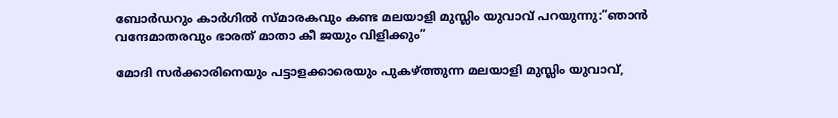ബോര്‍ഡറും കാര്‍ഗില്‍ സ്മാരകവും കണ്ട മലയാളി മുസ്ലിം യുവാവ് പറയുന്നു:”ഞാന്‍ വന്ദേമാതരവും ഭാരത് മാതാ കീ ജയും വിളിക്കും”

മോദി സര്‍ക്കാരിനെയും പട്ടാളക്കാരെയും പുകഴ്ത്തുന്ന മലയാളി മുസ്ലിം യുവാവ്,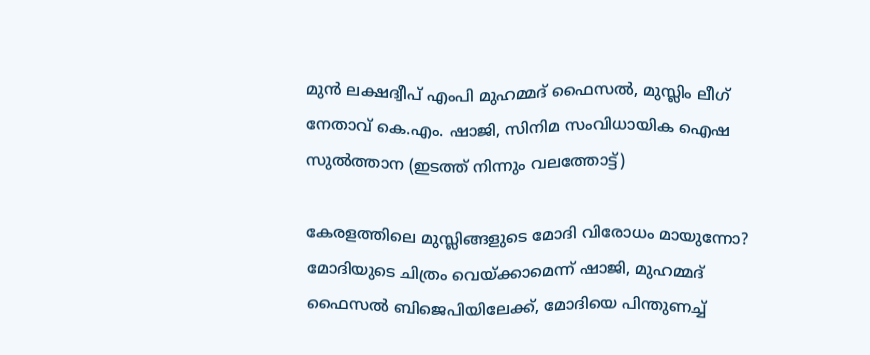മുന്‍ ലക്ഷദ്വീപ് എംപി മുഹമ്മദ് ഫൈസല്‍, മുസ്ലിം ലീഗ് നേതാവ് കെ.എം. ഷാജി, സിനിമ സംവിധായിക ഐഷ സുല്‍ത്താന (ഇടത്ത് നിന്നും വലത്തോട്ട്)

കേരളത്തിലെ മുസ്ലിങ്ങളുടെ മോദി വിരോധം മായുന്നോ? മോദിയുടെ ചിത്രം വെയ്‌ക്കാമെന്ന് ഷാജി, മുഹമ്മദ് ഫൈസല്‍ ബിജെപിയിലേക്ക്, മോദിയെ പിന്തുണച്ച്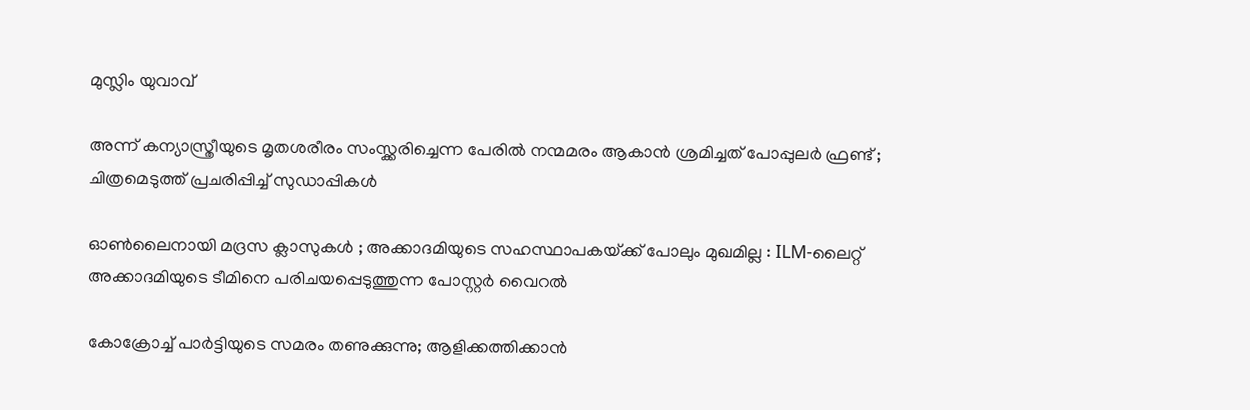മുസ്ലിം യുവാവ്

അന്ന് കന്യാസ്ത്രീയുടെ മൃതശരീരം സംസ്ക്കരിച്ചെന്ന പേരിൽ നന്മമരം ആകാൻ ശ്രമിച്ചത് പോപ്പുലർ ഫ്രണ്ട് ; ചിത്രമെടുത്ത് പ്രചരിപ്പിച്ച് സുഡാപ്പികൾ

ഓൺലൈനായി മദ്രസ ക്ലാസുകൾ ; അക്കാദമിയുടെ സഹസ്ഥാപകയ്‌ക്ക് പോലും മുഖമില്ല : ILM-ലൈറ്റ് അക്കാദമിയുടെ ടീമിനെ പരിചയപ്പെടുത്തുന്ന പോസ്റ്റർ വൈറൽ

കോക്രോച്ച് പാര്‍ട്ടിയുടെ സമരം തണുക്കുന്നു; ആളിക്കത്തിക്കാന്‍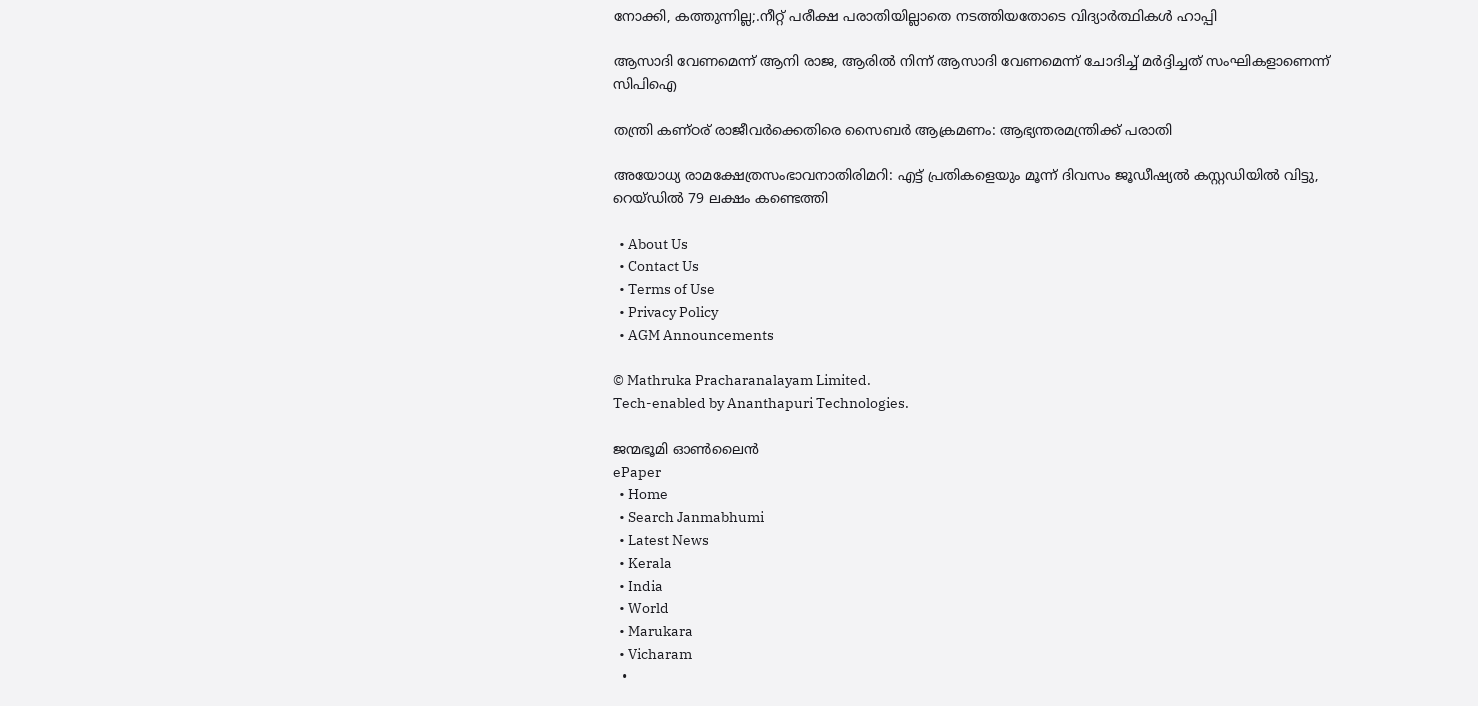നോക്കി, കത്തുന്നില്ല;.നീറ്റ് പരീക്ഷ പരാതിയില്ലാതെ നടത്തിയതോടെ വിദ്യാര്‍ത്ഥികള്‍ ഹാപ്പി

ആസാദി വേണമെന്ന് ആനി രാജ, ആരില്‍ നിന്ന് ആസാദി വേണമെന്ന് ചോദിച്ച് മര്‍ദ്ദിച്ചത് സംഘികളാണെന്ന് സിപിഐ

തന്ത്രി കണ്ഠര് രാജീവര്‍ക്കെതിരെ സൈബര്‍ ആക്രമണം: ആഭ്യന്തരമന്ത്രിക്ക് പരാതി

അയോധ്യ രാമക്ഷേത്രസംഭാവനാതിരിമറി: എട്ട് പ്രതികളെയും മൂന്ന് ദിവസം ജൂഡീഷ്യല്‍ കസ്റ്റഡിയില്‍ വിട്ടു, റെയ്ഡില്‍ 79 ലക്ഷം കണ്ടെത്തി

  • About Us
  • Contact Us
  • Terms of Use
  • Privacy Policy
  • AGM Announcements

© Mathruka Pracharanalayam Limited.
Tech-enabled by Ananthapuri Technologies.

ജന്മഭൂമി ഓണ്‍ലൈന്‍
ePaper
  • Home
  • Search Janmabhumi
  • Latest News
  • Kerala
  • India
  • World
  • Marukara
  • Vicharam
  •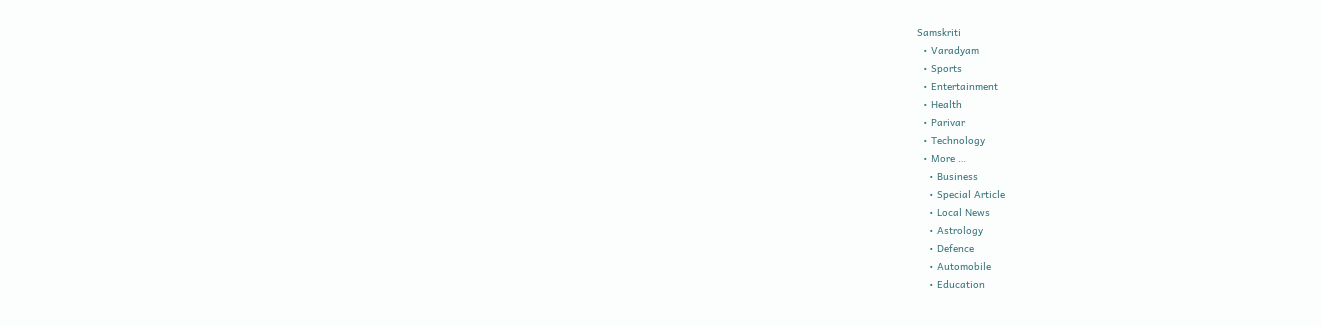Samskriti
  • Varadyam
  • Sports
  • Entertainment
  • Health
  • Parivar
  • Technology
  • More …
    • Business
    • Special Article
    • Local News
    • Astrology
    • Defence
    • Automobile
    • Education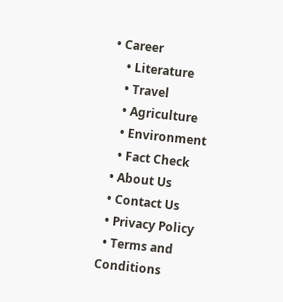• Career
    • Literature
    • Travel
    • Agriculture
    • Environment
    • Fact Check
  • About Us
  • Contact Us
  • Privacy Policy
  • Terms and Conditions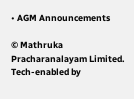• AGM Announcements

© Mathruka Pracharanalayam Limited.
Tech-enabled by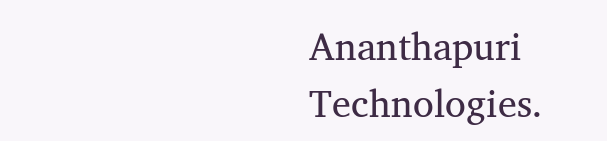Ananthapuri Technologies.